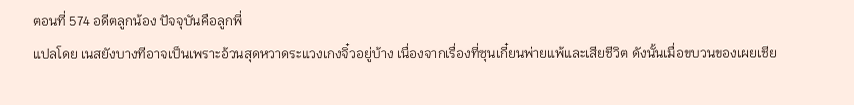ตอนที่ 574 อดีตลูกน้อง ปัจจุบันคือลูกพี่
แปลโดย เนสยังบางทีอาจเป็นเพราะอ้วนสุดหวาดระแวงเกงจิ๋วอยู่บ้าง เนื่องจากเรื่องที่ซุนเกี๋ยนพ่ายแพ้และเสียชีวิต ดังนั้นเมื่อขบวนของเผยเชีย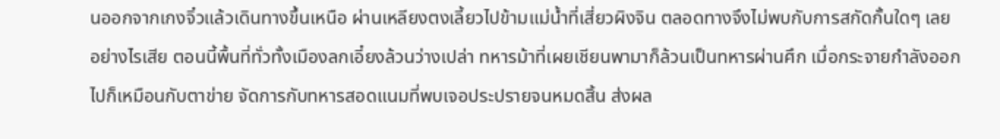นออกจากเกงจิ๋วแล้วเดินทางขึ้นเหนือ ผ่านเหลียงตงเลี้ยวไปข้ามแม่น้ำที่เสี่ยวผิงจิน ตลอดทางจึงไม่พบกับการสกัดกั้นใดๆ เลย
อย่างไรเสีย ตอนนี้พื้นที่ทั่วทั้งเมืองลกเอี๋ยงล้วนว่างเปล่า ทหารม้าที่เผยเชียนพามาก็ล้วนเป็นทหารผ่านศึก เมื่อกระจายกำลังออกไปก็เหมือนกับตาข่าย จัดการกับทหารสอดแนมที่พบเจอประปรายจนหมดสิ้น ส่งผล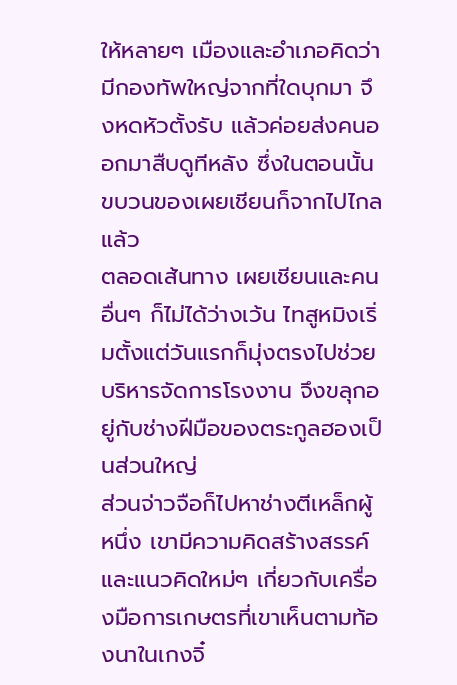ให้หลายๆ เมืองและอำเภอคิดว่ามีกองทัพใหญ่จากที่ใดบุกมา จึงหดหัวตั้งรับ แล้วค่อยส่งคนออกมาสืบดูทีหลัง ซึ่งในตอนนั้น ขบวนของเผยเชียนก็จากไปไกลแล้ว
ตลอดเส้นทาง เผยเชียนและคนอื่นๆ ก็ไม่ได้ว่างเว้น ไทสูหมิงเริ่มตั้งแต่วันแรกก็มุ่งตรงไปช่วยบริหารจัดการโรงงาน จึงขลุกอยู่กับช่างฝีมือของตระกูลฮองเป็นส่วนใหญ่
ส่วนจ่าวจือก็ไปหาช่างตีเหล็กผู้หนึ่ง เขามีความคิดสร้างสรรค์และแนวคิดใหม่ๆ เกี่ยวกับเครื่องมือการเกษตรที่เขาเห็นตามท้องนาในเกงจิ๋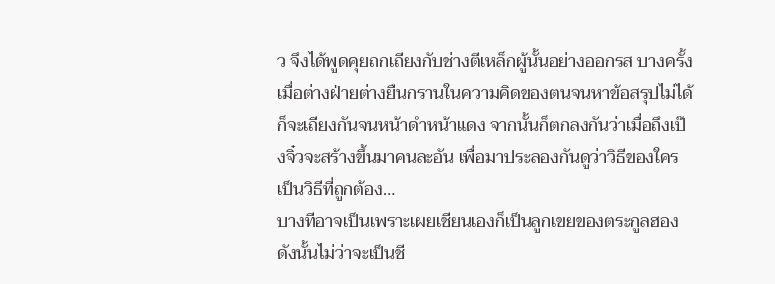ว จึงได้พูดคุยถกเถียงกับช่างตีเหล็กผู้นั้นอย่างออกรส บางครั้งเมื่อต่างฝ่ายต่างยืนกรานในความคิดของตนจนหาข้อสรุปไม่ได้ ก็จะเถียงกันจนหน้าดำหน้าแดง จากนั้นก็ตกลงกันว่าเมื่อถึงเป๊งจิ๋วจะสร้างขึ้นมาคนละอัน เพื่อมาประลองกันดูว่าวิธีของใครเป็นวิธีที่ถูกต้อง…
บางทีอาจเป็นเพราะเผยเชียนเองก็เป็นลูกเขยของตระกูลฮอง ดังนั้นไม่ว่าจะเป็นชี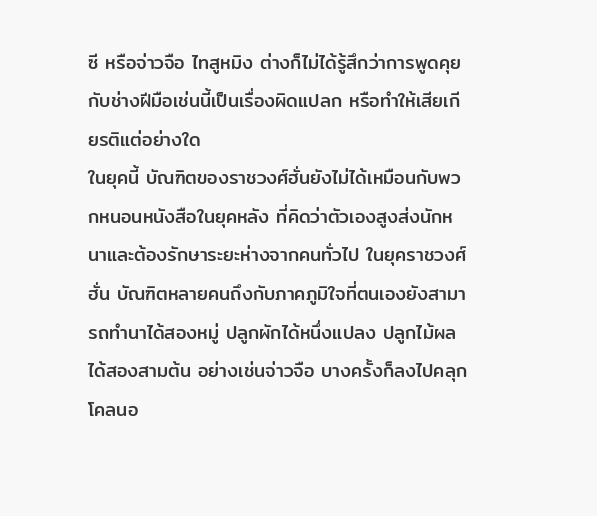ซี หรือจ่าวจือ ไทสูหมิง ต่างก็ไม่ได้รู้สึกว่าการพูดคุยกับช่างฝีมือเช่นนี้เป็นเรื่องผิดแปลก หรือทำให้เสียเกียรติแต่อย่างใด
ในยุคนี้ บัณฑิตของราชวงศ์ฮั่นยังไม่ได้เหมือนกับพวกหนอนหนังสือในยุคหลัง ที่คิดว่าตัวเองสูงส่งนักหนาและต้องรักษาระยะห่างจากคนทั่วไป ในยุคราชวงศ์ฮั่น บัณฑิตหลายคนถึงกับภาคภูมิใจที่ตนเองยังสามารถทำนาได้สองหมู่ ปลูกผักได้หนึ่งแปลง ปลูกไม้ผลได้สองสามต้น อย่างเช่นจ่าวจือ บางครั้งก็ลงไปคลุกโคลนอ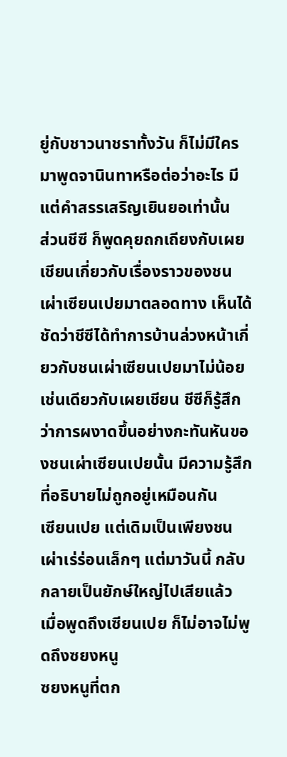ยู่กับชาวนาชราทั้งวัน ก็ไม่มีใครมาพูดจานินทาหรือต่อว่าอะไร มีแต่คำสรรเสริญเยินยอเท่านั้น
ส่วนชีซี ก็พูดคุยถกเถียงกับเผยเชียนเกี่ยวกับเรื่องราวของชนเผ่าเซียนเปยมาตลอดทาง เห็นได้ชัดว่าชีซีได้ทำการบ้านล่วงหน้าเกี่ยวกับชนเผ่าเซียนเปยมาไม่น้อย เช่นเดียวกับเผยเชียน ชีซีก็รู้สึกว่าการผงาดขึ้นอย่างกะทันหันของชนเผ่าเซียนเปยนั้น มีความรู้สึกที่อธิบายไม่ถูกอยู่เหมือนกัน
เซียนเปย แต่เดิมเป็นเพียงชนเผ่าเร่ร่อนเล็กๆ แต่มาวันนี้ กลับกลายเป็นยักษ์ใหญ่ไปเสียแล้ว
เมื่อพูดถึงเซียนเปย ก็ไม่อาจไม่พูดถึงซยงหนู
ซยงหนูที่ตก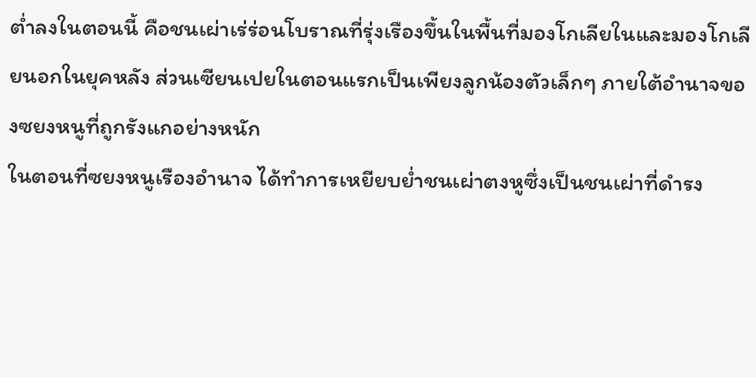ต่ำลงในตอนนี้ คือชนเผ่าเร่ร่อนโบราณที่รุ่งเรืองขึ้นในพื้นที่มองโกเลียในและมองโกเลียนอกในยุคหลัง ส่วนเซียนเปยในตอนแรกเป็นเพียงลูกน้องตัวเล็กๆ ภายใต้อำนาจของซยงหนูที่ถูกรังแกอย่างหนัก
ในตอนที่ซยงหนูเรืองอำนาจ ได้ทำการเหยียบย่ำชนเผ่าตงหูซึ่งเป็นชนเผ่าที่ดำรง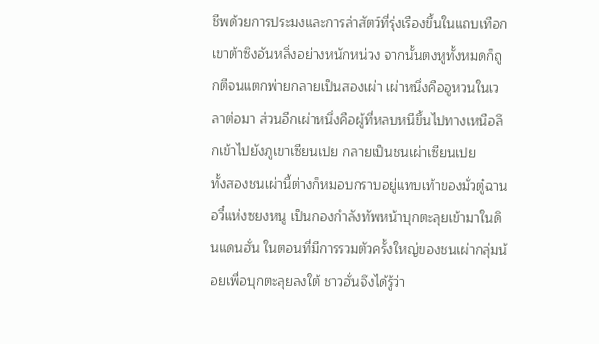ชีพด้วยการประมงและการล่าสัตว์ที่รุ่งเรืองขึ้นในแถบเทือกเขาต้าซิงอันหลิ่งอย่างหนักหน่วง จากนั้นตงหูทั้งหมดก็ถูกตีจนแตกพ่ายกลายเป็นสองเผ่า เผ่าหนึ่งคืออูหวนในเวลาต่อมา ส่วนอีกเผ่าหนึ่งคือผู้ที่หลบหนีขึ้นไปทางเหนือลึกเข้าไปยังภูเขาเซียนเปย กลายเป็นชนเผ่าเซียนเปย
ทั้งสองชนเผ่านี้ต่างก็หมอบกราบอยู่แทบเท้าของมั่วตู๋ฉานอวี๋แห่งซยงหนู เป็นกองกำลังทัพหน้าบุกตะลุยเข้ามาในดินแดนฮั่น ในตอนที่มีการรวมตัวครั้งใหญ่ของชนเผ่ากลุ่มน้อยเพื่อบุกตะลุยลงใต้ ชาวฮั่นจึงได้รู้ว่า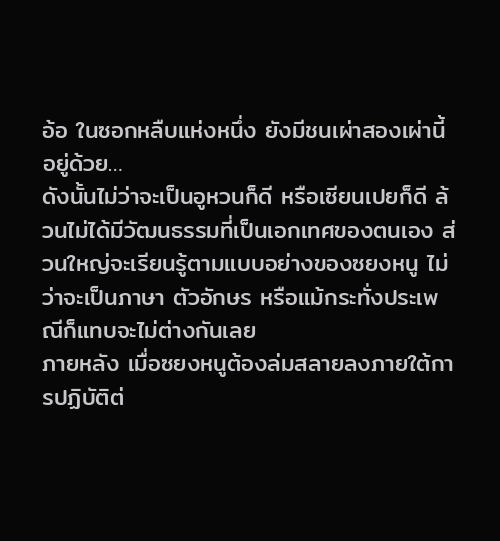อ้อ ในซอกหลืบแห่งหนึ่ง ยังมีชนเผ่าสองเผ่านี้อยู่ด้วย…
ดังนั้นไม่ว่าจะเป็นอูหวนก็ดี หรือเซียนเปยก็ดี ล้วนไม่ได้มีวัฒนธรรมที่เป็นเอกเทศของตนเอง ส่วนใหญ่จะเรียนรู้ตามแบบอย่างของซยงหนู ไม่ว่าจะเป็นภาษา ตัวอักษร หรือแม้กระทั่งประเพณีก็แทบจะไม่ต่างกันเลย
ภายหลัง เมื่อซยงหนูต้องล่มสลายลงภายใต้การปฏิบัติต่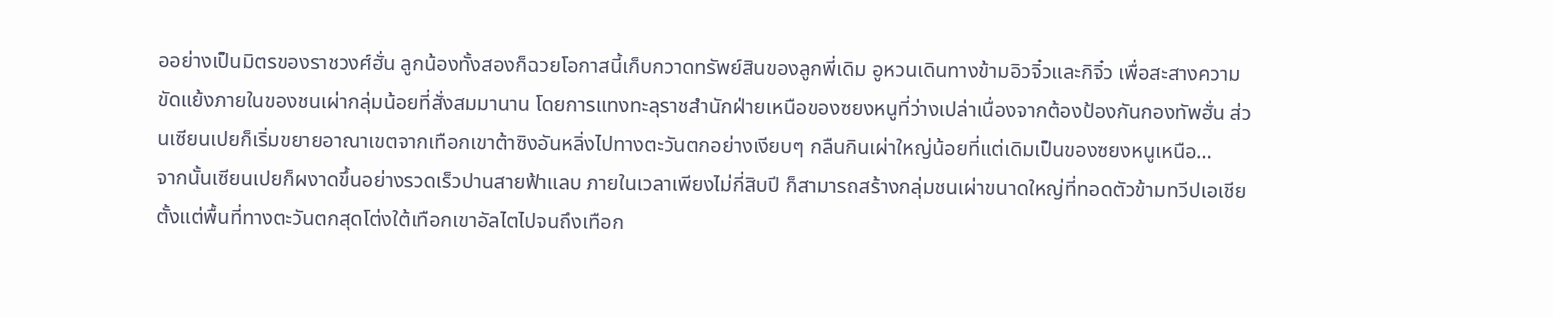ออย่างเป็นมิตรของราชวงศ์ฮั่น ลูกน้องทั้งสองก็ฉวยโอกาสนี้เก็บกวาดทรัพย์สินของลูกพี่เดิม อูหวนเดินทางข้ามอิวจิ๋วและกิจิ๋ว เพื่อสะสางความขัดแย้งภายในของชนเผ่ากลุ่มน้อยที่สั่งสมมานาน โดยการแทงทะลุราชสำนักฝ่ายเหนือของซยงหนูที่ว่างเปล่าเนื่องจากต้องป้องกันกองทัพฮั่น ส่วนเซียนเปยก็เริ่มขยายอาณาเขตจากเทือกเขาต้าซิงอันหลิ่งไปทางตะวันตกอย่างเงียบๆ กลืนกินเผ่าใหญ่น้อยที่แต่เดิมเป็นของซยงหนูเหนือ…
จากนั้นเซียนเปยก็ผงาดขึ้นอย่างรวดเร็วปานสายฟ้าแลบ ภายในเวลาเพียงไม่กี่สิบปี ก็สามารถสร้างกลุ่มชนเผ่าขนาดใหญ่ที่ทอดตัวข้ามทวีปเอเชีย ตั้งแต่พื้นที่ทางตะวันตกสุดโต่งใต้เทือกเขาอัลไตไปจนถึงเทือก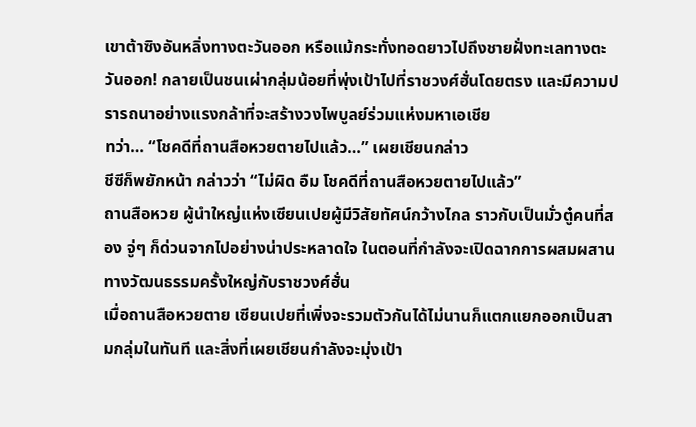เขาต้าซิงอันหลิ่งทางตะวันออก หรือแม้กระทั่งทอดยาวไปถึงชายฝั่งทะเลทางตะวันออก! กลายเป็นชนเผ่ากลุ่มน้อยที่พุ่งเป้าไปที่ราชวงศ์ฮั่นโดยตรง และมีความปรารถนาอย่างแรงกล้าที่จะสร้างวงไพบูลย์ร่วมแห่งมหาเอเชีย
ทว่า… “โชคดีที่ถานสือหวยตายไปแล้ว…” เผยเชียนกล่าว
ชีซีก็พยักหน้า กล่าวว่า “ไม่ผิด อืม โชคดีที่ถานสือหวยตายไปแล้ว”
ถานสือหวย ผู้นำใหญ่แห่งเซียนเปยผู้มีวิสัยทัศน์กว้างไกล ราวกับเป็นมั่วตู๋คนที่สอง จู่ๆ ก็ด่วนจากไปอย่างน่าประหลาดใจ ในตอนที่กำลังจะเปิดฉากการผสมผสานทางวัฒนธรรมครั้งใหญ่กับราชวงศ์ฮั่น
เมื่อถานสือหวยตาย เซียนเปยที่เพิ่งจะรวมตัวกันได้ไม่นานก็แตกแยกออกเป็นสามกลุ่มในทันที และสิ่งที่เผยเชียนกำลังจะมุ่งเป้า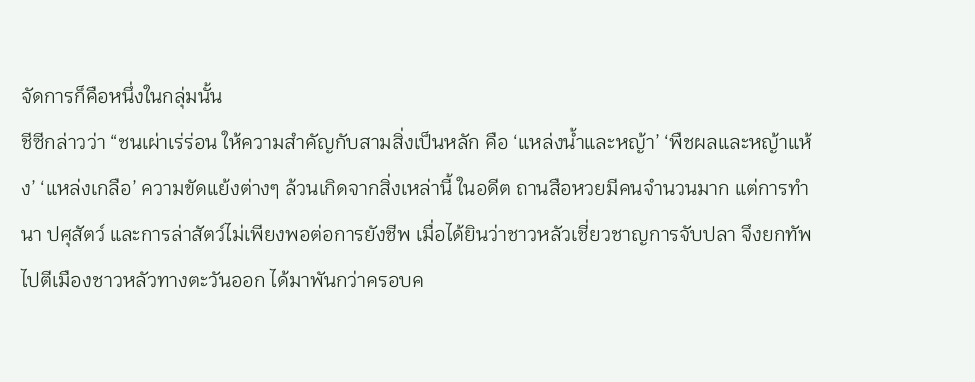จัดการก็คือหนึ่งในกลุ่มนั้น
ชีซีกล่าวว่า “ชนเผ่าเร่ร่อน ให้ความสำคัญกับสามสิ่งเป็นหลัก คือ ‘แหล่งน้ำและหญ้า’ ‘พืชผลและหญ้าแห้ง’ ‘แหล่งเกลือ’ ความขัดแย้งต่างๆ ล้วนเกิดจากสิ่งเหล่านี้ ในอดีต ถานสือหวยมีคนจำนวนมาก แต่การทำนา ปศุสัตว์ และการล่าสัตว์ไม่เพียงพอต่อการยังชีพ เมื่อได้ยินว่าชาวหลัวเชี่ยวชาญการจับปลา จึงยกทัพไปตีเมืองชาวหลัวทางตะวันออก ได้มาพันกว่าครอบค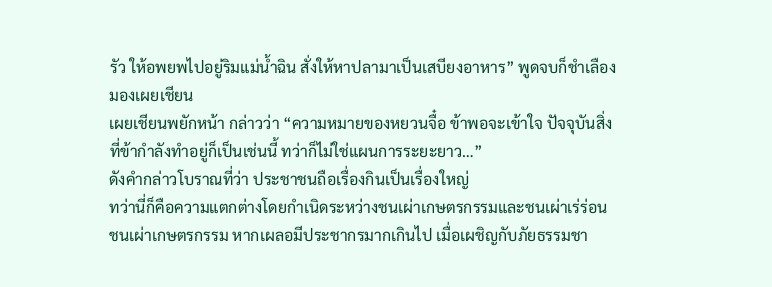รัว ให้อพยพไปอยู่ริมแม่น้ำฉิน สั่งให้หาปลามาเป็นเสบียงอาหาร” พูดจบก็ชำเลืองมองเผยเชียน
เผยเชียนพยักหน้า กล่าวว่า “ความหมายของหยวนจื๋อ ข้าพอจะเข้าใจ ปัจจุบันสิ่งที่ข้ากำลังทำอยู่ก็เป็นเช่นนี้ ทว่าก็ไม่ใช่แผนการระยะยาว…”
ดังคำกล่าวโบราณที่ว่า ประชาชนถือเรื่องกินเป็นเรื่องใหญ่
ทว่านี่ก็คือความแตกต่างโดยกำเนิดระหว่างชนเผ่าเกษตรกรรมและชนเผ่าเร่ร่อน
ชนเผ่าเกษตรกรรม หากเผลอมีประชากรมากเกินไป เมื่อเผชิญกับภัยธรรมชา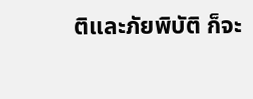ติและภัยพิบัติ ก็จะ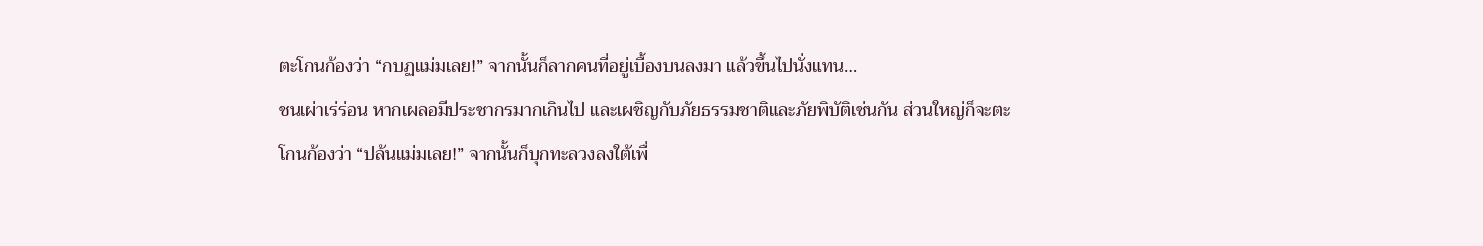ตะโกนก้องว่า “กบฏแม่มเลย!” จากนั้นก็ลากคนที่อยู่เบื้องบนลงมา แล้วขึ้นไปนั่งแทน…
ชนเผ่าเร่ร่อน หากเผลอมีประชากรมากเกินไป และเผชิญกับภัยธรรมชาติและภัยพิบัติเช่นกัน ส่วนใหญ่ก็จะตะโกนก้องว่า “ปล้นแม่มเลย!” จากนั้นก็บุกทะลวงลงใต้เพื่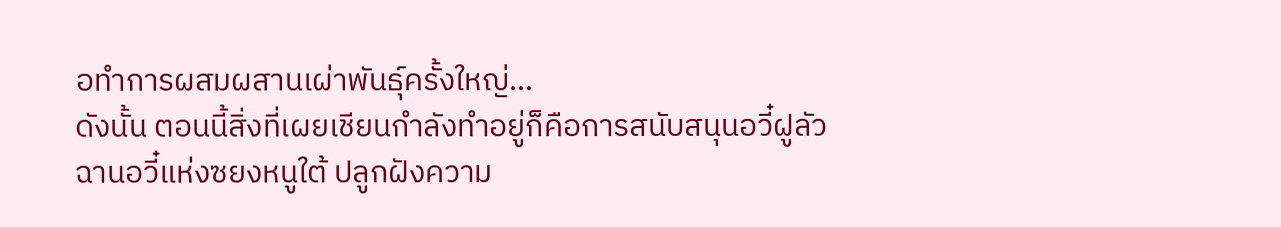อทำการผสมผสานเผ่าพันธุ์ครั้งใหญ่…
ดังนั้น ตอนนี้สิ่งที่เผยเชียนกำลังทำอยู่ก็คือการสนับสนุนอวี๋ฝูลัวฉานอวี๋แห่งซยงหนูใต้ ปลูกฝังความ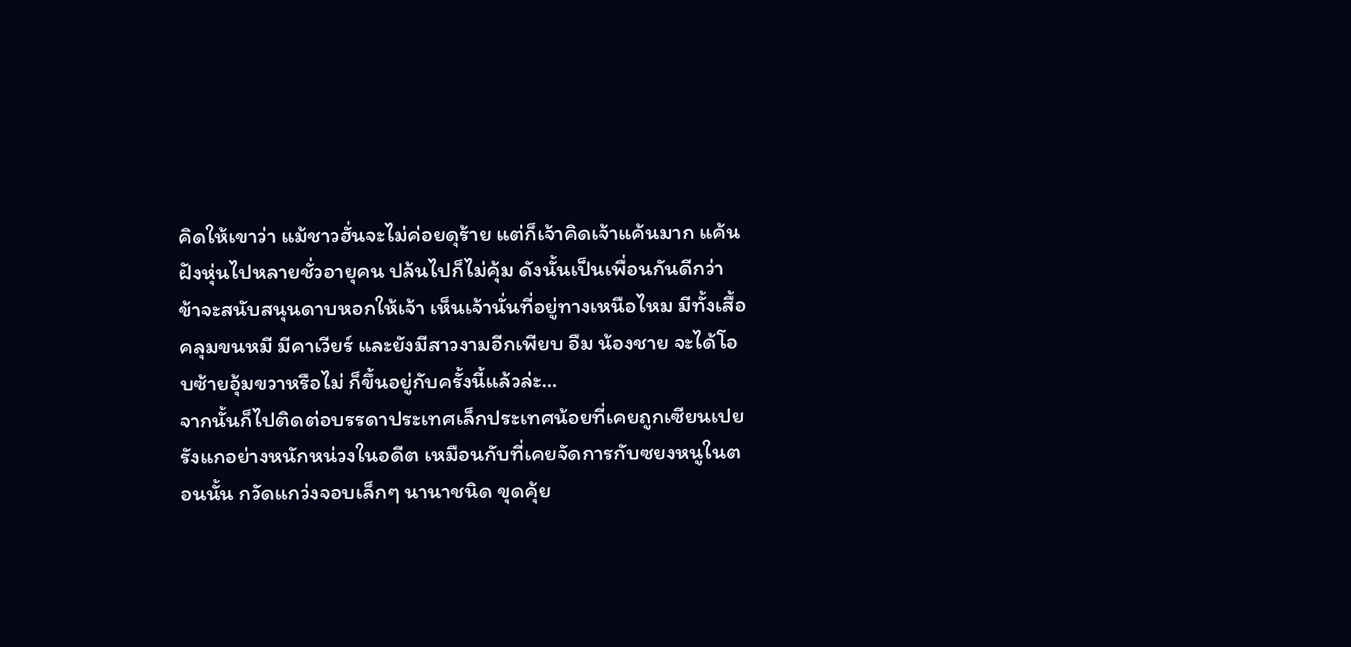คิดให้เขาว่า แม้ชาวฮั่นจะไม่ค่อยดุร้าย แต่ก็เจ้าคิดเจ้าแค้นมาก แค้นฝังหุ่นไปหลายชั่วอายุคน ปล้นไปก็ไม่คุ้ม ดังนั้นเป็นเพื่อนกันดีกว่า ข้าจะสนับสนุนดาบหอกให้เจ้า เห็นเจ้านั่นที่อยู่ทางเหนือไหม มีทั้งเสื้อคลุมขนหมี มีคาเวียร์ และยังมีสาวงามอีกเพียบ อืม น้องชาย จะได้โอบซ้ายอุ้มขวาหรือไม่ ก็ขึ้นอยู่กับครั้งนี้แล้วล่ะ…
จากนั้นก็ไปติดต่อบรรดาประเทศเล็กประเทศน้อยที่เคยถูกเซียนเปยรังแกอย่างหนักหน่วงในอดีต เหมือนกับที่เคยจัดการกับซยงหนูในตอนนั้น กวัดแกว่งจอบเล็กๆ นานาชนิด ขุดคุ้ย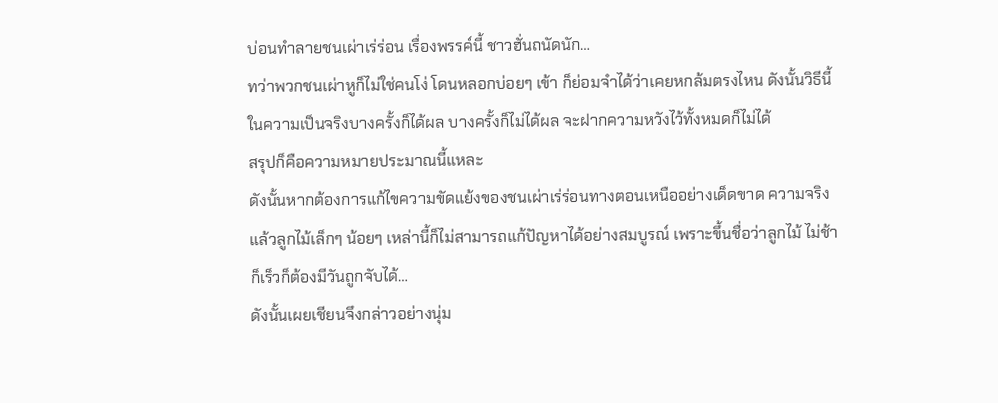บ่อนทำลายชนเผ่าเร่ร่อน เรื่องพรรค์นี้ ชาวฮั่นถนัดนัก…
ทว่าพวกชนเผ่าหูก็ไม่ใช่คนโง่ โดนหลอกบ่อยๆ เข้า ก็ย่อมจำได้ว่าเคยหกล้มตรงไหน ดังนั้นวิธีนี้ ในความเป็นจริงบางครั้งก็ได้ผล บางครั้งก็ไม่ได้ผล จะฝากความหวังไว้ทั้งหมดก็ไม่ได้
สรุปก็คือความหมายประมาณนี้แหละ
ดังนั้นหากต้องการแก้ไขความขัดแย้งของชนเผ่าเร่ร่อนทางตอนเหนืออย่างเด็ดขาด ความจริงแล้วลูกไม้เล็กๆ น้อยๆ เหล่านี้ก็ไม่สามารถแก้ปัญหาได้อย่างสมบูรณ์ เพราะขึ้นชื่อว่าลูกไม้ ไม่ช้าก็เร็วก็ต้องมีวันถูกจับได้…
ดังนั้นเผยเชียนจึงกล่าวอย่างนุ่ม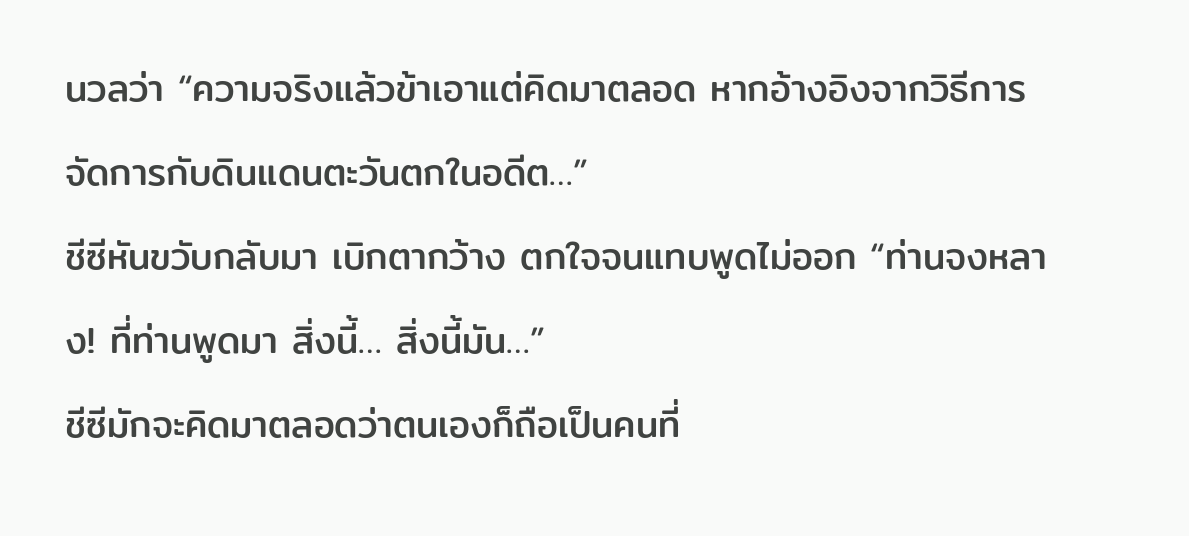นวลว่า “ความจริงแล้วข้าเอาแต่คิดมาตลอด หากอ้างอิงจากวิธีการจัดการกับดินแดนตะวันตกในอดีต…”
ชีซีหันขวับกลับมา เบิกตากว้าง ตกใจจนแทบพูดไม่ออก “ท่านจงหลาง! ที่ท่านพูดมา สิ่งนี้… สิ่งนี้มัน…”
ชีซีมักจะคิดมาตลอดว่าตนเองก็ถือเป็นคนที่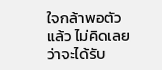ใจกล้าพอตัวแล้ว ไม่คิดเลยว่าจะได้รับ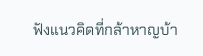ฟังแนวคิดที่กล้าหาญบ้า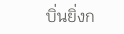บิ่นยิ่งก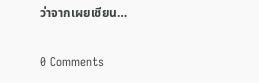ว่าจากเผยเชียน…

0 Comments